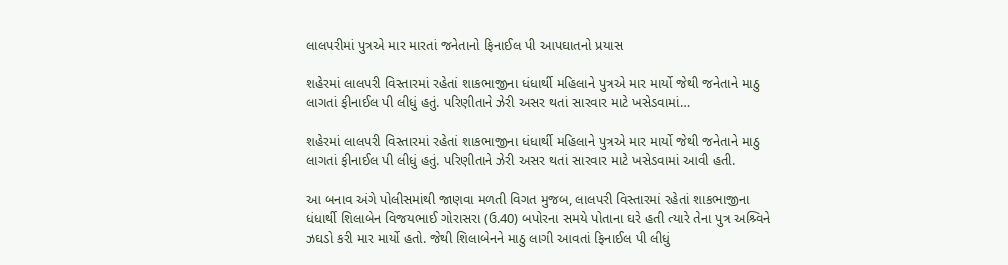લાલપરીમાં પુત્રએ માર મારતાં જનેતાનો ફિનાઈલ પી આપઘાતનો પ્રયાસ

શહેરમાં લાલપરી વિસ્તારમાં રહેતાં શાકભાજીના ધંધાર્થી મહિલાને પુત્રએ માર માર્યો જેથી જનેતાને માઠુ લાગતાં ફીનાઈલ પી લીધું હતું. પરિણીતાને ઝેરી અસર થતાં સારવાર માટે ખસેડવામાં…

શહેરમાં લાલપરી વિસ્તારમાં રહેતાં શાકભાજીના ધંધાર્થી મહિલાને પુત્રએ માર માર્યો જેથી જનેતાને માઠુ લાગતાં ફીનાઈલ પી લીધું હતું. પરિણીતાને ઝેરી અસર થતાં સારવાર માટે ખસેડવામાં આવી હતી.

આ બનાવ અંગે પોલીસમાંથી જાણવા મળતી વિગત મુજબ, લાલપરી વિસ્તારમાં રહેતાં શાકભાજીના ધંધાર્થી શિલાબેન વિજયભાઈ ગોરાસરા (ઉ.40) બપોરના સમયે પોતાના ઘરે હતી ત્યારે તેના પુત્ર અશ્ર્વિને ઝઘડો કરી માર માર્યો હતો. જેથી શિલાબેનને માઠુ લાગી આવતાં ફિનાઈલ પી લીધું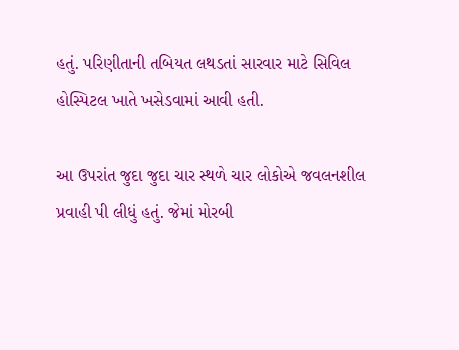હતું. પરિણીતાની તબિયત લથડતાં સારવાર માટે સિવિલ હોસ્પિટલ ખાતે ખસેડવામાં આવી હતી.

આ ઉપરાંત જુદા જુદા ચાર સ્થળે ચાર લોકોએ જવલનશીલ પ્રવાહી પી લીધું હતું. જેમાં મોરબી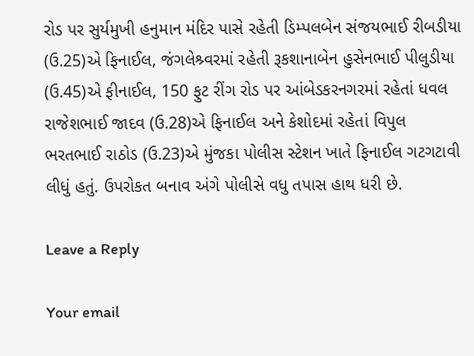રોડ પર સુર્યમુખી હનુમાન મંદિર પાસે રહેતી ડિમ્પલબેન સંજયભાઈ રીબડીયા (ઉ.25)એ ફિનાઈલ, જંગલેશ્ર્વરમાં રહેતી રૂકશાનાબેન હુસેનભાઈ પીલુડીયા (ઉ.45)એ ફીનાઈલ, 150 ફુટ રીંગ રોડ પર આંબેડકરનગરમાં રહેતાં ધવલ રાજેશભાઈ જાદવ (ઉ.28)એ ફિનાઈલ અને કેશોદમાં રહેતાં વિપુલ ભરતભાઈ રાઠોડ (ઉ.23)એ મુંજકા પોલીસ સ્ટેશન ખાતે ફિનાઈલ ગટગટાવી લીધું હતું. ઉપરોકત બનાવ અંગે પોલીસે વધુ તપાસ હાથ ધરી છે.

Leave a Reply

Your email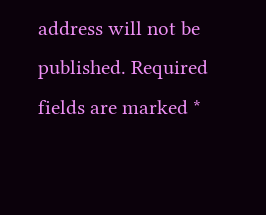address will not be published. Required fields are marked *